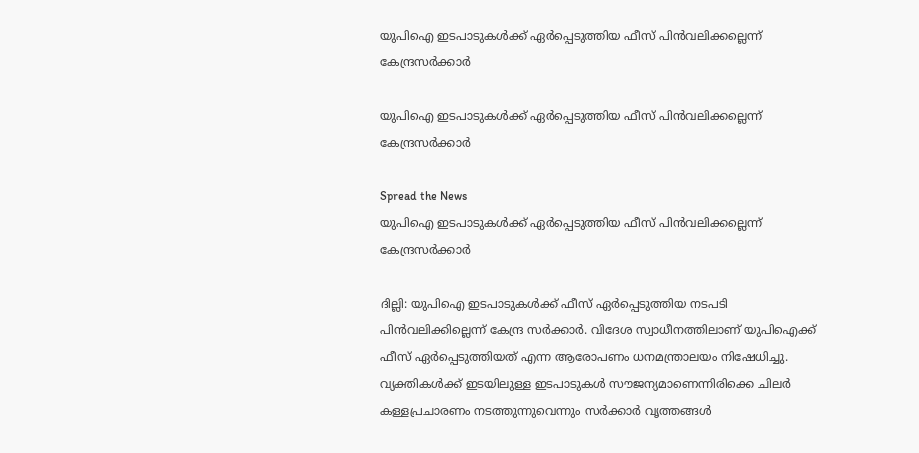യുപിഐ ഇടപാടുകൾക്ക് ഏർപ്പെടുത്തിയ ഫീസ് പിൻവലിക്കല്ലെന്ന് കേന്ദ്രസർക്കാർ

യുപിഐ ഇടപാടുകൾക്ക് ഏർപ്പെടുത്തിയ ഫീസ് പിൻവലിക്കല്ലെന്ന് കേന്ദ്രസർക്കാർ

Spread the News
യുപിഐ ഇടപാടുകൾക്ക് ഏർപ്പെടുത്തിയ ഫീസ് പിൻവലിക്കല്ലെന്ന് കേന്ദ്രസർക്കാർ

ദില്ലി: യുപിഐ ഇടപാടുകൾക്ക് ഫീസ് ഏർപ്പെടുത്തിയ നടപടി പിൻവലിക്കില്ലെന്ന് കേന്ദ്ര സർക്കാർ. വിദേശ സ്വാധീനത്തിലാണ് യുപിഐക്ക് ഫീസ് ഏർപ്പെടുത്തിയത് എന്ന ആരോപണം ധനമന്ത്രാലയം നിഷേധിച്ചു. വ്യക്തികൾക്ക് ഇടയിലുള്ള ഇടപാടുകൾ സൗജന്യമാണെന്നിരിക്കെ ചിലർ കള്ളപ്രചാരണം നടത്തുന്നുവെന്നും സർക്കാർ വൃത്തങ്ങൾ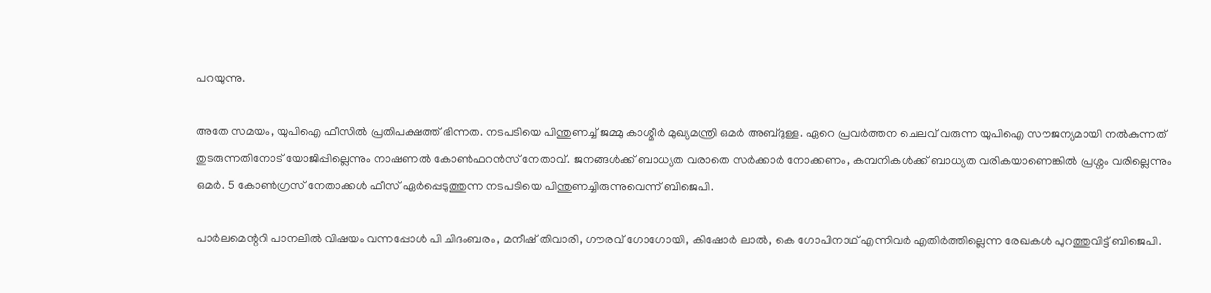പറയുന്നു.

അതേ സമയം, യുപിഐ ഫീസിൽ പ്രതിപക്ഷത്ത് ഭിന്നത. നടപടിയെ പിന്തുണച്ച് ജമ്മു കാശ്മീർ മുഖ്യമന്ത്രി ഒമർ അബ്ദുള്ള. ഏറെ പ്രവർത്തന ചെലവ് വരുന്ന യുപിഐ സൗജന്യമായി നൽകുന്നത് തുടരുന്നതിനോട് യോജിപ്പില്ലെന്നും നാഷണൽ കോൺഫറൻസ് നേതാവ്. ജനങ്ങൾക്ക് ബാധ്യത വരാതെ സർക്കാർ നോക്കണം, കമ്പനികൾക്ക് ബാധ്യത വരികയാണെങ്കിൽ പ്രശ്നം വരില്ലെന്നും ഒമർ. 5 കോൺഗ്രസ് നേതാക്കൾ ഫീസ് ഏർപ്പെടുത്തുന്ന നടപടിയെ പിന്തുണച്ചിരുന്നുവെന്ന് ബിജെപി.

പാർലമെന്ററി പാനലിൽ വിഷയം വന്നപ്പോൾ പി ചിദംബരം, മനീഷ് തിവാരി, ഗൗരവ് ഗോഗോയി, കിഷോർ ലാൽ, കെ ഗോപിനാഥ് എന്നിവർ എതിർത്തില്ലെന്ന രേഖകൾ പുറത്തുവിട്ട് ബിജെപി.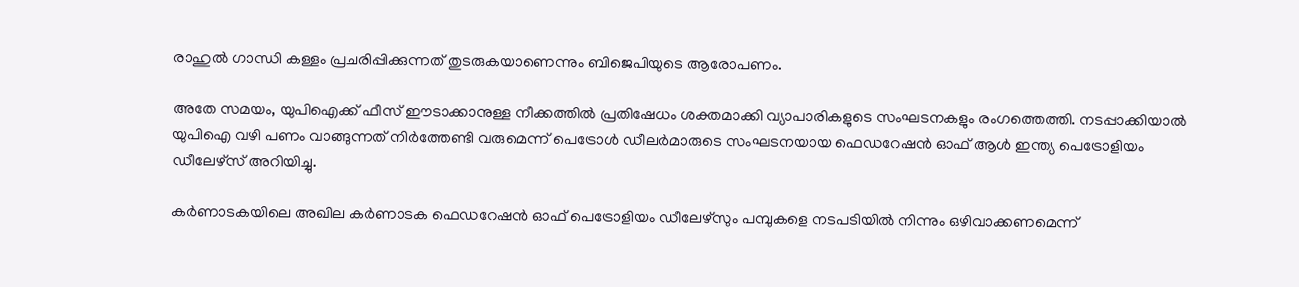രാഹുൽ ഗാന്ധി കള്ളം പ്രചരിപ്പിക്കുന്നത് തുടരുകയാണെന്നും ബിജെപിയുടെ ആരോപണം.

അതേ സമയം, യുപിഐക്ക് ഫീസ് ഈടാക്കാനുള്ള നീക്കത്തിൽ പ്രതിഷേധം ശക്തമാക്കി വ്യാപാരികളുടെ സംഘടനകളും രംഗത്തെത്തി. നടപ്പാക്കിയാൽ യുപിഐ വഴി പണം വാങ്ങുന്നത് നിർത്തേണ്ടി വരുമെന്ന് പെട്രോൾ ഡീലർമാരുടെ സംഘടനയായ ഫെഡറേഷൻ ഓഫ് ആൾ ഇന്ത്യ പെട്രോളിയം ഡീലേഴ്സ് അറിയിച്ചു.

കർണാടകയിലെ അഖില കർണാടക ഫെഡറേഷൻ ഓഫ് പെട്രോളിയം ഡീലേഴ്സും പമ്പുകളെ നടപടിയിൽ നിന്നും ഒഴിവാക്കണമെന്ന്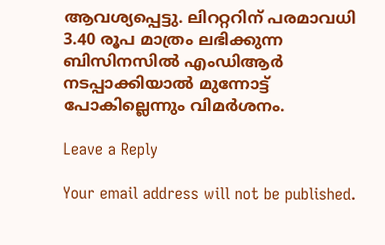ആവശ്യപ്പെട്ടു. ലിററ്ററിന് പരമാവധി 3.40 രൂപ മാത്രം ലഭിക്കുന്ന ബിസിനസിൽ എംഡിആർ നടപ്പാക്കിയാൽ മുന്നോട്ട് പോകില്ലെന്നും വിമർശനം.

Leave a Reply

Your email address will not be published.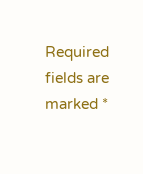Required fields are marked *